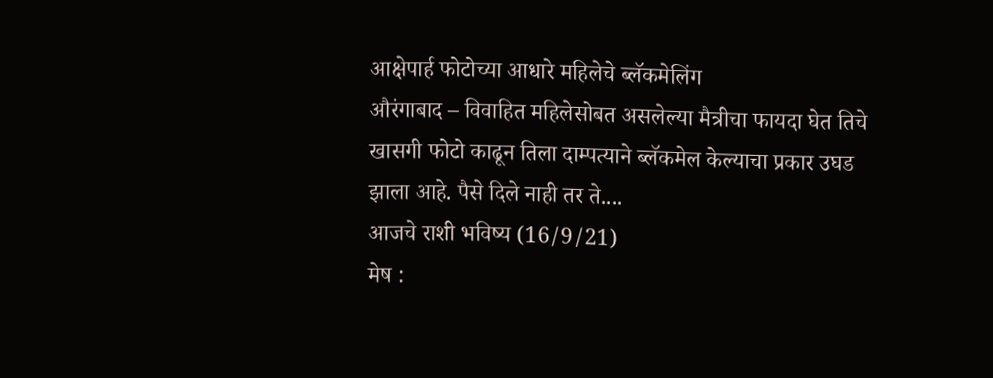आक्षेपार्ह फोटोच्या आधारे महिलेचे ब्लॅकमेलिंग
औरंगाबाद – विवाहित महिलेसोबत असलेल्या मैत्रीचा फायदा घेत तिचे खासगी फोटो काढून तिला दाम्पत्याने ब्लॅकमेल केल्याचा प्रकार उघड झाला आहे. पैसे दिले नाही तर ते....
आजचे राशी भविष्य (16/9/21)
मेष :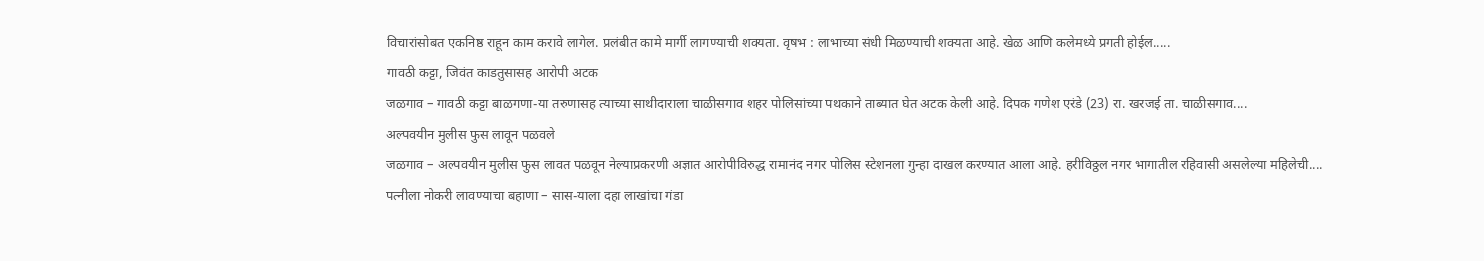विचारांसोबत एकनिष्ठ राहून काम करावे लागेल. प्रलंबीत कामे मार्गी लागण्याची शक्यता. वृषभ : लाभाच्या संधी मिळण्याची शक्यता आहे. खेळ आणि कलेमध्ये प्रगती होईल.....
गावठी कट्टा, जिवंत काडतुसासह आरोपी अटक
जळगाव – गावठी कट्टा बाळगणा-या तरुणासह त्याच्या साथीदाराला चाळीसगाव शहर पोलिसांच्या पथकाने ताब्यात घेत अटक केली आहे. दिपक गणेश एरंडे (23) रा. खरजई ता. चाळीसगाव....
अल्पवयीन मुलीस फुस लावून पळवले
जळगाव – अल्पवयीन मुलीस फुस लावत पळवून नेल्याप्रकरणी अज्ञात आरोपीविरुद्ध रामानंद नगर पोलिस स्टेशनला गुन्हा दाखल करण्यात आला आहे. हरीविठ्ठल नगर भागातील रहिवासी असलेल्या महिलेची....
पत्नीला नोकरी लावण्याचा बहाणा – सास-याला दहा लाखांचा गंडा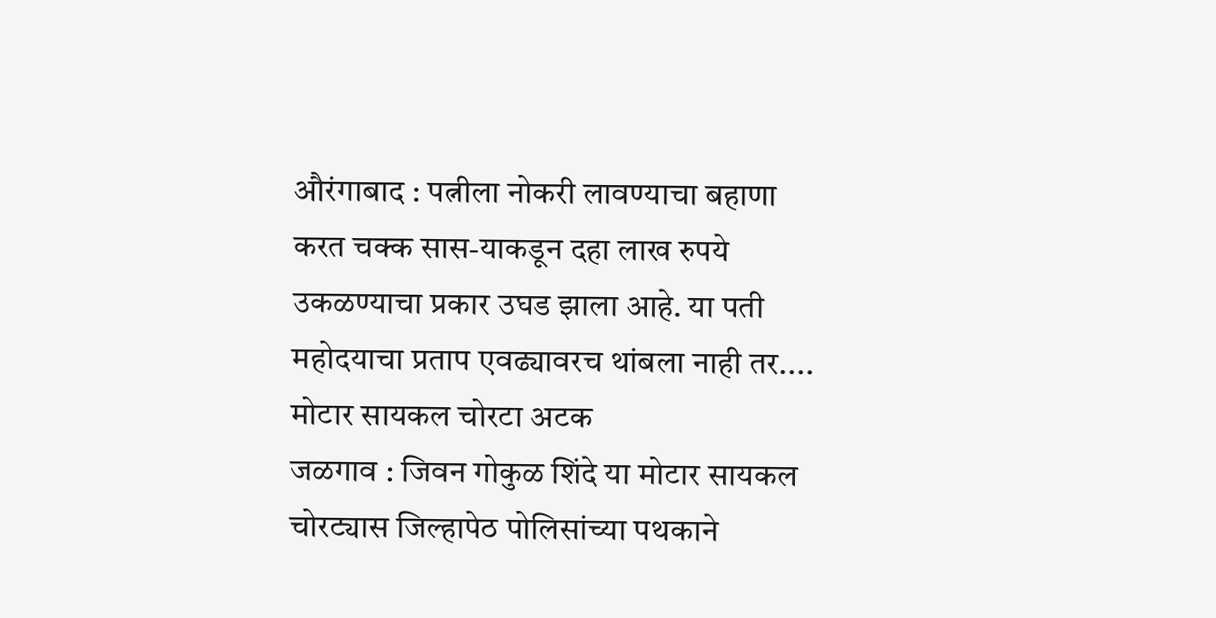औरंगाबाद : पत्नीला नोकरी लावण्याचा बहाणा करत चक्क सास-याकडून दहा लाख रुपये उकळण्याचा प्रकार उघड झाला आहे. या पती महोदयाचा प्रताप एवढ्यावरच थांबला नाही तर....
मोटार सायकल चोरटा अटक
जळगाव : जिवन गोकुळ शिंदे या मोटार सायकल चोरट्यास जिल्हापेठ पोलिसांच्या पथकाने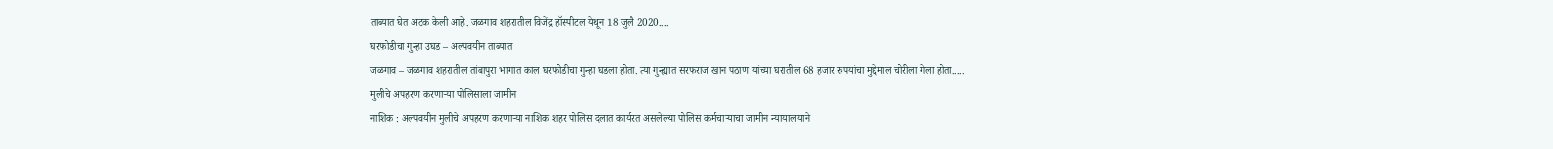ताब्यात घेत अटक केली आहे. जळगाव शहरातील विजेंद्र हॉस्पीटल येथून 18 जुलै 2020....
घरफोडीचा गुन्हा उघड – अल्पवयीन ताब्यात
जळगाव – जळगाव शहरातील तांबापुरा भागात काल घरफोडीचा गुन्हा घडला होता. त्या गुन्ह्यात सरफराज खान पठाण यांच्या घरातील 68 हजार रुपयांचा मुद्देमाल चोरीला गेला होता.....
मुलीचे अपहरण करणाऱ्या पोलिसाला जामीन
नाशिक : अल्पवयीन मुलीचे अपहरण करणाऱ्या नाशिक शहर पोलिस दलात कार्यरत असलेल्या पोलिस कर्मचाऱ्याचा जामीन न्यायालयाने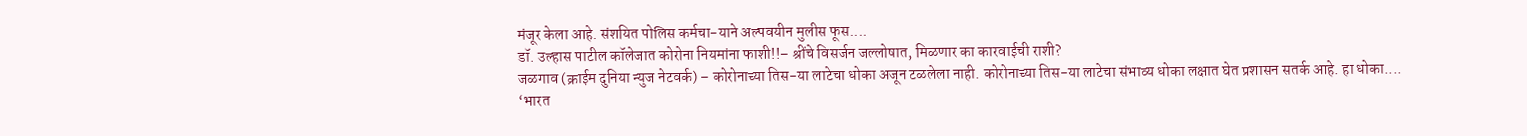मंजूर केला आहे. संशयित पोलिस कर्मचा-याने अल्पवयीन मुलीस फूस....
डॉ. उल्हास पाटील कॉलेजात कोरोना नियमांना फाशी!!– श्रींचे विसर्जन जल्लोषात, मिळणार का कारवाईची राशी?
जळगाव (क्राईम दुनिया न्युज नेटवर्क) – कोरोनाच्या तिस-या लाटेचा धोका अजून टळलेला नाही. कोरोनाच्या तिस-या लाटेचा संभाव्य धोका लक्षात घेत प्रशासन सतर्क आहे. हा धोका....
‘भारत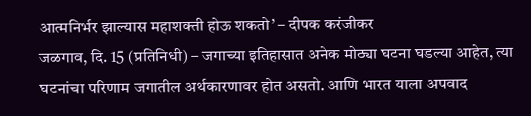आत्मनिर्भर झाल्यास महाशक्ती होऊ शकतो’ – दीपक करंजीकर
जळगाव, दि. 15 (प्रतिनिधी) – जगाच्या इतिहासात अनेक मोठ्या घटना घडल्या आहेत, त्या घटनांचा परिणाम जगातील अर्थकारणावर होत असतो. आणि भारत याला अपवाद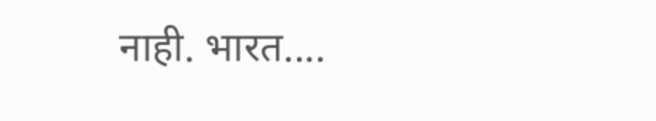नाही. भारत....